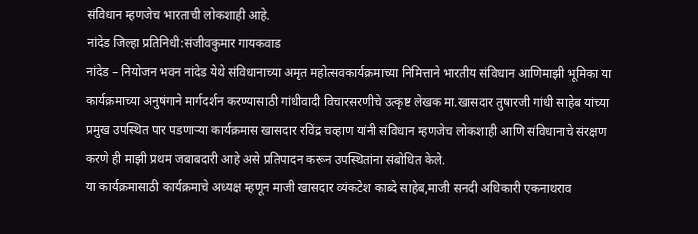संविधान म्हणजेच भारताची लोकशाही आहे.
नांदेड जिल्हा प्रतिनिधी:संजीवकुमार गायकवाड
नांदेड – नियोजन भवन नांदेड येथे संविधानाच्या अमृत महोत्सवकार्यक्रमाच्या निमित्ताने भारतीय संविधान आणिमाझी भूमिका या कार्यक्रमाच्या अनुषंगाने मार्गदर्शन करण्यासाठी गांधीवादी विचारसरणीचे उत्कृष्ट लेखक मा.खासदार तुषारजी गांधी साहेब यांच्या प्रमुख उपस्थित पार पडणाऱ्या कार्यक्रमास खासदार रविंद्र चव्हाण यांनी संविधान म्हणजेच लोकशाही आणि संविधानाचे संरक्षण करणे ही माझी प्रथम जबाबदारी आहे असे प्रतिपादन करून उपस्थितांना संबोधित केले.
या कार्यक्रमासाठी कार्यक्रमाचे अध्यक्ष म्हणून माजी खासदार व्यंकटेश काब्दे साहेब,माजी सनदी अधिकारी एकनाथराव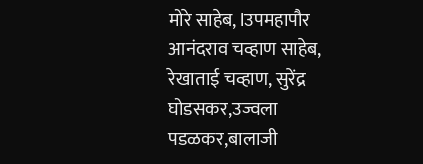मोरे साहेब, lउपमहापौर आनंदराव चव्हाण साहेब, रेखाताई चव्हाण, सुरेंद्र घोडसकर,उज्वला पडळकर,बालाजी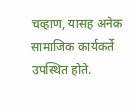चव्हाण, यासह अनेक सामाजिक कार्यकर्ते उपस्थित होते.